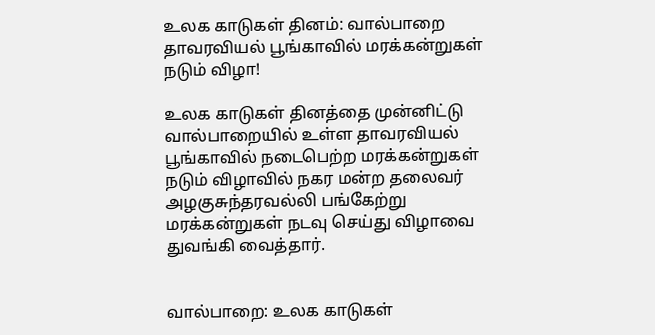உலக காடுகள் தினம்: வால்பாறை தாவரவியல் பூங்காவில் மரக்கன்றுகள் நடும் விழா!

உலக காடுகள் தினத்தை முன்னிட்டு வால்பாறையில் உள்ள தாவரவியல் பூங்காவில் நடைபெற்ற மரக்கன்றுகள் நடும் விழாவில் நகர மன்ற தலைவர் அழகுசுந்தரவல்லி பங்கேற்று மரக்கன்றுகள் நடவு செய்து விழாவை துவங்கி வைத்தார்.


வால்பாறை: உலக காடுகள்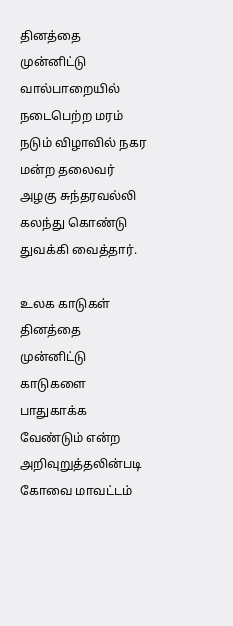தினத்தை முன்னிட்டு வால்பாறையில் நடைபெற்ற மரம் நடும் விழாவில் நகர மன்ற தலைவர் அழகு சுந்தரவல்லி கலந்து கொண்டு துவக்கி வைத்தார்.

உலக காடுகள் தினத்தை முன்னிட்டு காடுகளை பாதுகாக்க வேண்டும் என்ற அறிவுறுத்தலின்படி கோவை மாவட்டம்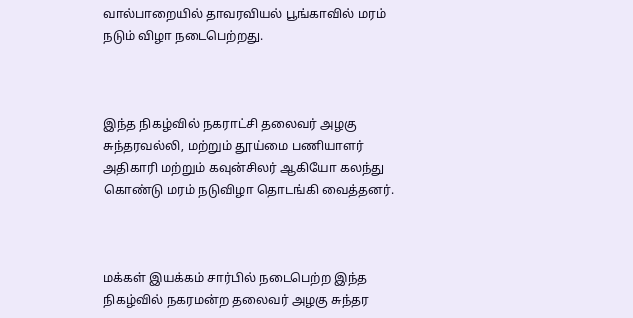வால்பாறையில் தாவரவியல் பூங்காவில் மரம் நடும் விழா நடைபெற்றது.



இந்த நிகழ்வில் நகராட்சி தலைவர் அழகு சுந்தரவல்லி, மற்றும் தூய்மை பணியாளர் அதிகாரி மற்றும் கவுன்சிலர் ஆகியோ கலந்து கொண்டு மரம் நடுவிழா தொடங்கி வைத்தனர்.



மக்கள் இயக்கம் சார்பில் நடைபெற்ற இந்த நிகழ்வில் நகரமன்ற தலைவர் அழகு சுந்தர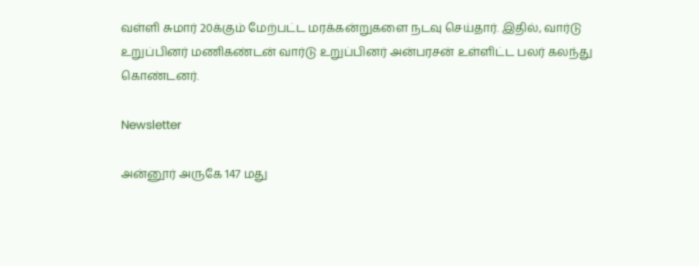வள்ளி சுமார் 20க்கும் மேற்பட்ட மரக்கன்றுகளை நடவு செய்தார். இதில், வார்டு உறுப்பினர் மணிகண்டன் வார்டு உறுப்பினர் அன்பரசன் உள்ளிட்ட பலர் கலந்து கொண்டனர்.

Newsletter

அன்னூர் அருகே 147 மது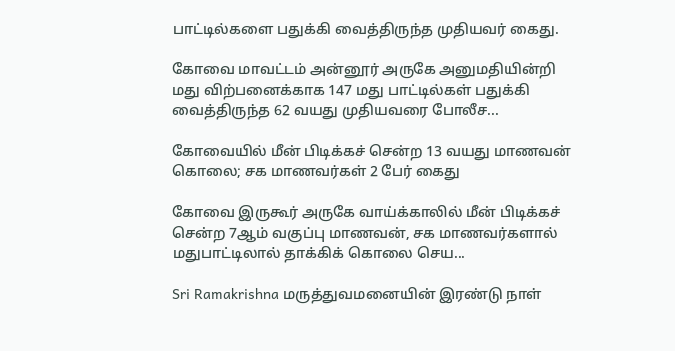பாட்டில்களை பதுக்கி வைத்திருந்த முதியவர் கைது.

கோவை மாவட்டம் அன்னூர் அருகே அனுமதியின்றி மது விற்பனைக்காக 147 மது பாட்டில்கள் பதுக்கி வைத்திருந்த 62 வயது முதியவரை போலீச...

கோவையில் மீன் பிடிக்கச் சென்ற 13 வயது மாணவன் கொலை; சக மாணவர்கள் 2 பேர் கைது

கோவை இருகூர் அருகே வாய்க்காலில் மீன் பிடிக்கச் சென்ற 7ஆம் வகுப்பு மாணவன், சக மாணவர்களால் மதுபாட்டிலால் தாக்கிக் கொலை செய...

Sri Ramakrishna மருத்துவமனையின் இரண்டு நாள்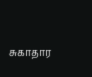சுகாதார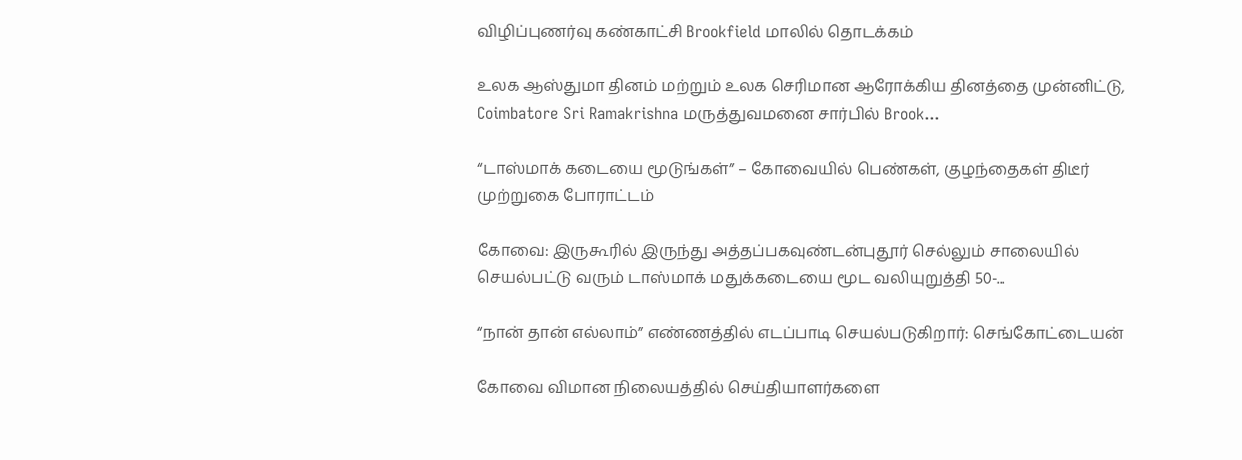விழிப்புணர்வு கண்காட்சி Brookfield மாலில் தொடக்கம்

உலக ஆஸ்துமா தினம் மற்றும் உலக செரிமான ஆரோக்கிய தினத்தை முன்னிட்டு, Coimbatore Sri Ramakrishna மருத்துவமனை சார்பில் Brook...

“டாஸ்மாக் கடையை மூடுங்கள்” – கோவையில் பெண்கள், குழந்தைகள் திடீர் முற்றுகை போராட்டம்

கோவை: இருகூரில் இருந்து அத்தப்பகவுண்டன்புதூர் செல்லும் சாலையில் செயல்பட்டு வரும் டாஸ்மாக் மதுக்கடையை மூட வலியுறுத்தி 50-...

“நான் தான் எல்லாம்” எண்ணத்தில் எடப்பாடி செயல்படுகிறார்: செங்கோட்டையன்

கோவை விமான நிலையத்தில் செய்தியாளர்களை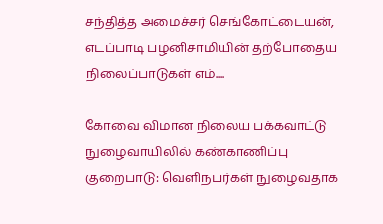சந்தித்த அமைச்சர் செங்கோட்டையன், எடப்பாடி பழனிசாமியின் தற்போதைய நிலைப்பாடுகள் எம்....

கோவை விமான நிலைய பக்கவாட்டு நுழைவாயிலில் கண்காணிப்பு குறைபாடு: வெளிநபர்கள் நுழைவதாக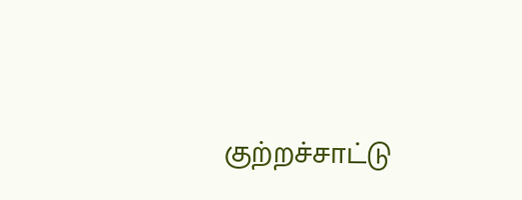குற்றச்சாட்டு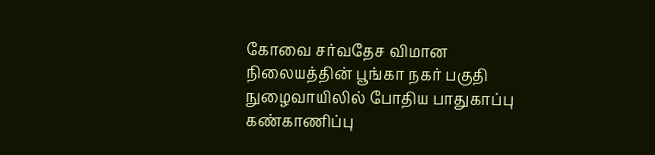கோவை சர்வதேச விமான நிலையத்தின் பூங்கா நகர் பகுதி நுழைவாயிலில் போதிய பாதுகாப்பு கண்காணிப்பு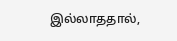இல்லாததால்,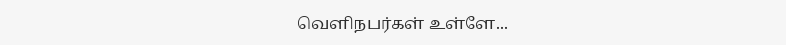வெளிநபர்கள் உள்ளே...